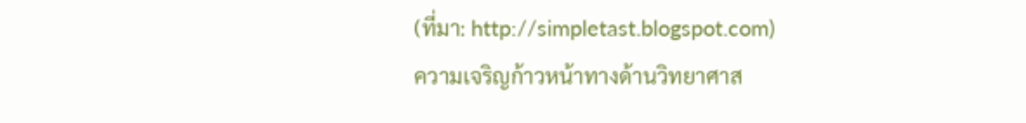(ที่มา: http://simpletast.blogspot.com)
ความเจริญก้าวหน้าทางด้านวิทยาศาส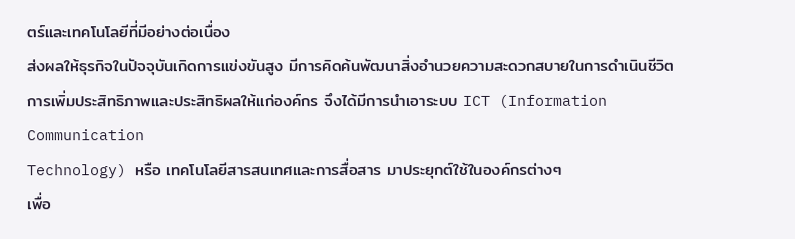ตร์และเทคโนโลยีที่มีอย่างต่อเนื่อง
ส่งผลให้ธุรกิจในปัจจุบันเกิดการแข่งขันสูง มีการคิดค้นพัฒนาสิ่งอำนวยความสะดวกสบายในการดำเนินชีวิต
การเพิ่มประสิทธิภาพและประสิทธิผลให้แก่องค์กร จึงได้มีการนำเอาระบบ ICT (Information Communication
Technology) หรือ เทคโนโลยีสารสนเทศและการสื่อสาร มาประยุกต์ใช้ในองค์กรต่างๆ
เพื่อ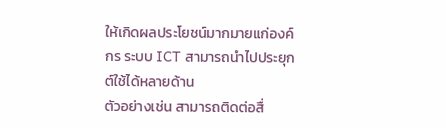ให้เกิดผลประโยชน์มากมายแก่องค์กร ระบบ ICT สามารถนำไปประยุกต์ใช้ได้หลายด้าน
ตัวอย่างเช่น สามารถติดต่อสื่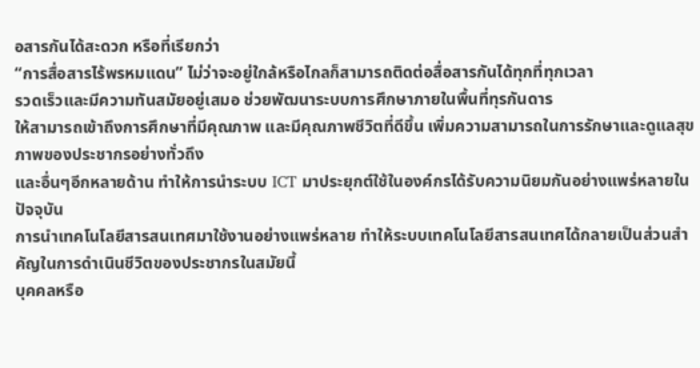อสารกันได้สะดวก หรือที่เรียกว่า
“การสื่อสารไร้พรหมแดน” ไม่ว่าจะอยู่ใกล้หรือไกลก็สามารถติดต่อสื่อสารกันได้ทุกที่ทุกเวลา
รวดเร็วและมีความทันสมัยอยู่เสมอ ช่วยพัฒนาระบบการศึกษาภายในพื้นที่ทุรกันดาร
ให้สามารถเข้าถึงการศึกษาที่มีคุณภาพ และมีคุณภาพชีวิตที่ดีขึ้น เพิ่มความสามารถในการรักษาและดูแลสุขภาพของประชากรอย่างทั่วถึง
และอื่นๆอีกหลายด้าน ทำให้การนำระบบ ICT มาประยุกต์ใช้ในองค์กรได้รับความนิยมกันอย่างแพร่หลายในปัจจุบัน
การนำเทคโนโลยีสารสนเทศมาใช้งานอย่างแพร่หลาย ทำให้ระบบเทคโนโลยีสารสนเทศได้กลายเป็นส่วนสำคัญในการดำเนินชีวิตของประชากรในสมัยนี้
บุคคลหรือ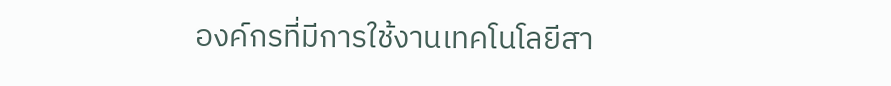องค์กรที่มีการใช้งานเทคโนโลยีสา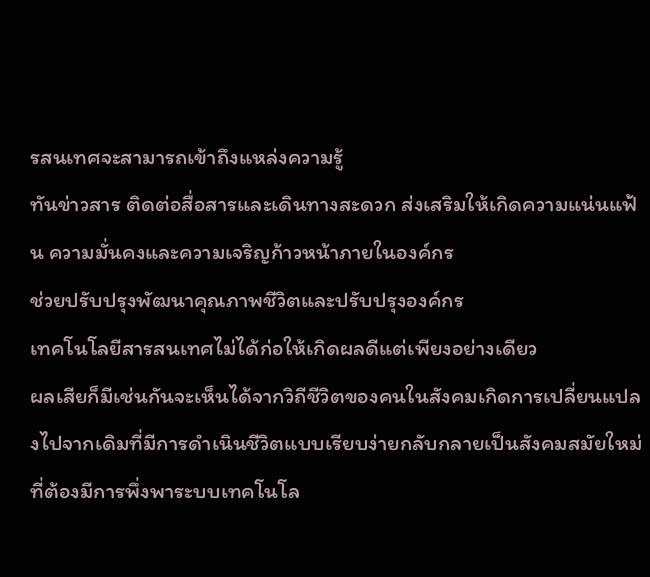รสนเทศจะสามารถเข้าถึงแหล่งความรู้
ทันข่าวสาร ติดต่อสื่อสารและเดินทางสะดวก ส่งเสริมให้เกิดความแน่นแฟ้น ความมั่นคงและความเจริญก้าวหน้าภายในองค์กร
ช่วยปรับปรุงพัฒนาคุณภาพชีวิตและปรับปรุงองค์กร
เทคโนโลยีสารสนเทศไม่ได้ก่อให้เกิดผลดีแต่เพียงอย่างเดียว
ผลเสียก็มีเช่นกันจะเห็นได้จากวิถีชีวิตของคนในสังคมเกิดการเปลี่ยนแปลงไปจากเดิมที่มีการดำเนินชีวิตแบบเรียบง่ายกลับกลายเป็นสังคมสมัยใหม่ที่ต้องมีการพึ่งพาระบบเทคโนโล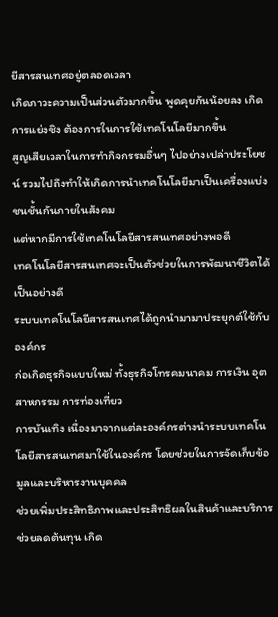ยีสารสนเทศอยู่ตลอดเวลา
เกิดภาวะความเป็นส่วนตัวมากขึ้น พูดคุยกันน้อยลง เกิดการแย่งชิง ต้องการในการใช้เทคโนโลยีมากขึ้น
สูญเสียเวลาในการทำกิจกรรมอื่นๆ ไปอย่างเปล่าประโยชน์ รวมไปถึงทำให้เกิดการนำเทคโนโลยีมาเป็นเครื่องแบ่งชนชั้นกันภายในสังคม
แต่หากมีการใช้เทคโนโลยีสารสนเทศอย่างพอดี
เทคโนโลยีสารสนเทศจะเป็นตัวช่วยในการพัฒนาชีวิตได้เป็นอย่างดี
ระบบเทคโนโลยีสารสนเทศได้ถูกนำมามาประยุกต์ใช้กับองค์กร
ก่อเกิดธุรกิจแบบใหม่ ทั้งธุรกิจโทรคมนาคม การเงิน อุตสาหกรรม การท่องเที่ยว
การบันเทิง เนื่องมาจากแต่ละองค์กรต่างนำระบบเทคโนโลยีสารสนเทศมาใช้ในองค์กร โดยช่วยในการจัดเก็บข้อมูลและบริหารงานบุคคล
ช่วยเพิ่มประสิทธิภาพและประสิทธิผลในสินค้าและบริการ ช่วยลดต้นทุน เกิด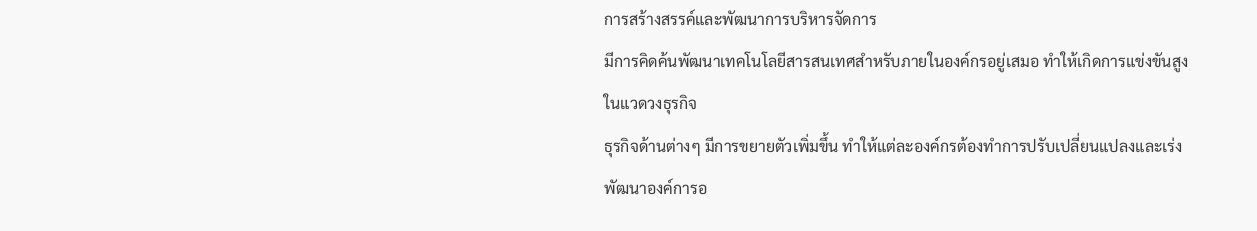การสร้างสรรค์และพัฒนาการบริหารจัดการ
มีการคิดค้นพัฒนาเทคโนโลยีสารสนเทศสำหรับภายในองค์กรอยู่เสมอ ทำให้เกิดการแข่งขันสูงในแวดวงธุรกิจ
ธุรกิจด้านต่างๆ มีการขยายตัวเพิ่มขึ้น ทำให้แต่ละองค์กรต้องทำการปรับเปลี่ยนแปลงและเร่งพัฒนาองค์การอ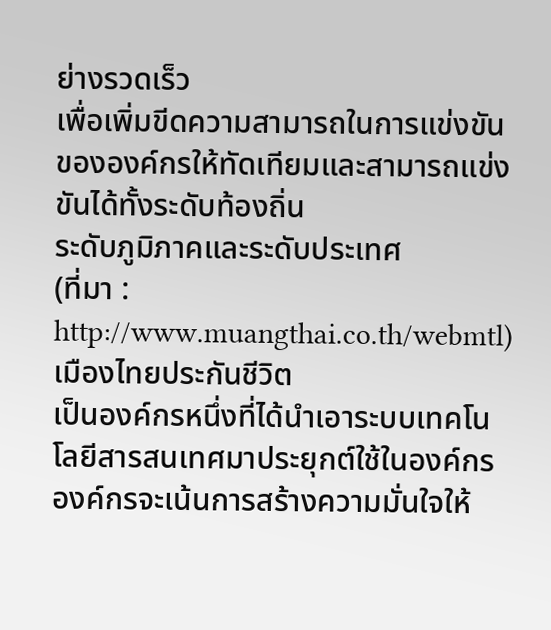ย่างรวดเร็ว
เพื่อเพิ่มขีดความสามารถในการแข่งขันขององค์กรให้ทัดเทียมและสามารถแข่งขันได้ทั้งระดับท้องถิ่น
ระดับภูมิภาคและระดับประเทศ
(ที่มา :
http://www.muangthai.co.th/webmtl)
เมืองไทยประกันชีวิต
เป็นองค์กรหนึ่งที่ได้นำเอาระบบเทคโนโลยีสารสนเทศมาประยุกต์ใช้ในองค์กร
องค์กรจะเน้นการสร้างความมั่นใจให้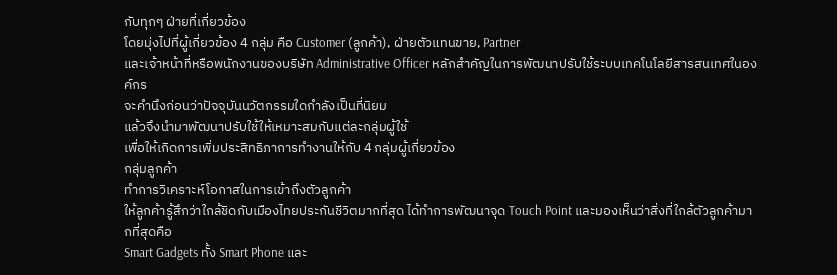กับทุกๆ ฝ่ายที่เกี่ยวข้อง
โดยมุ่งไปที่ผู้เกี่ยวข้อง 4 กลุ่ม คือ Customer (ลูกค้า), ฝ่ายตัวแทนขาย, Partner
และเจ้าหน้าที่หรือพนักงานของบริษัท Administrative Officer หลักสำคัญในการพัฒนาปรับใช้ระบบเทคโนโลยีสารสนเทศในองค์กร
จะคำนึงก่อนว่าปัจจุบันนวัตกรรมใดกำลังเป็นที่นิยม
แล้วจึงนำมาพัฒนาปรับใช้ให้เหมาะสมกับแต่ละกลุ่มผู้ใช้
เพื่อให้เกิดการเพิ่มประสิทธิภาการทำงานให้กับ 4 กลุ่มผู้เกี่ยวข้อง
กลุ่มลูกค้า
ทำการวิเคราะห์โอกาสในการเข้าถึงตัวลูกค้า
ให้ลูกค้ารู้สึกว่าใกล้ชิดกับเมืองไทยประกันชีวิตมากที่สุด ได้ทำการพัฒนาจุด Touch Point และมองเห็นว่าสิ่งที่ใกล้ตัวลูกค้ามากที่สุดคือ
Smart Gadgets ทั้ง Smart Phone และ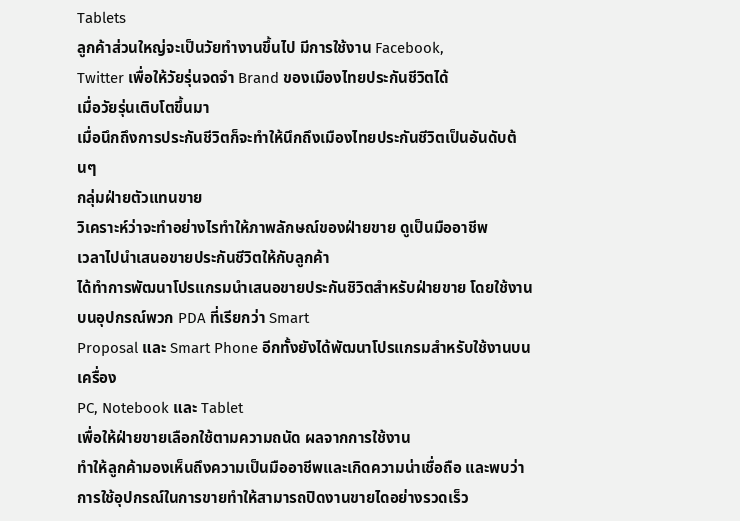Tablets
ลูกค้าส่วนใหญ่จะเป็นวัยทำงานขึ้นไป มีการใช้งาน Facebook,
Twitter เพื่อให้วัยรุ่นจดจำ Brand ของเมืองไทยประกันชีวิตได้
เมื่อวัยรุ่นเติบโตขึ้นมา
เมื่อนึกถึงการประกันชีวิตก็จะทำให้นึกถึงเมืองไทยประกันชีวิตเป็นอันดับต้นๆ
กลุ่มฝ่ายตัวแทนขาย
วิเคราะห์ว่าจะทำอย่างไรทำให้ภาพลักษณ์ของฝ่ายขาย ดูเป็นมืออาชีพ
เวลาไปนำเสนอขายประกันชีวิตให้กับลูกค้า
ได้ทำการพัฒนาโปรแกรมนำเสนอขายประกันชิวิตสำหรับฝ่ายขาย โดยใช้งานบนอุปกรณ์พวก PDA ที่เรียกว่า Smart
Proposal และ Smart Phone อีกทั้งยังได้พัฒนาโปรแกรมสำหรับใช้งานบนเครื่อง
PC, Notebook และ Tablet
เพื่อให้ฝ่ายขายเลือกใช้ตามความถนัด ผลจากการใช้งาน
ทำให้ลูกค้ามองเห็นถึงความเป็นมืออาชีพและเกิดความน่าเชื่อถือ และพบว่าการใช้อุปกรณ์ในการขายทำให้สามารถปิดงานขายไดอย่างรวดเร็ว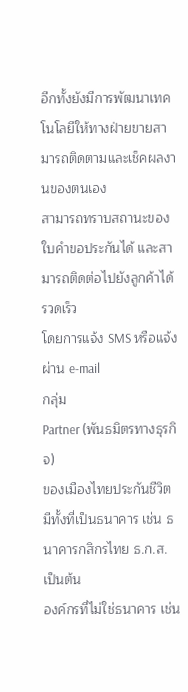อีกทั้งยังมีการพัฒนาเทคโนโลยีให้ทางฝ่ายขายสามารถติดตามและเช็คผลงานของตนเอง
สามารถทราบสถานะของใบคำขอประกันได้ และสามารถติดต่อไปยังลูกค้าได้รวดเร็ว
โดยการแจ้ง SMS หรือแจ้งผ่าน e-mail
กลุ่ม
Partner (พันธมิตรทางธุรกิจ)
ของเมืองไทยประกันชีวิต มีทั้งที่เป็นธนาคาร เช่น ธนาคารกสิกรไทย ธ.ก.ส. เป็นต้น
องค์กรที่ไม่ใช่ธนาคาร เช่น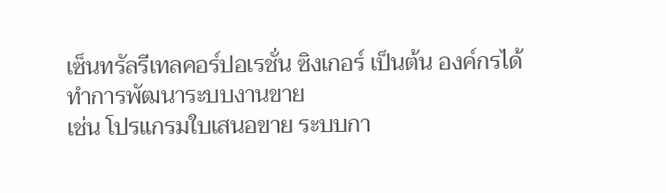เซ็นทรัลรีเทลคอร์ปอเรชั่น ซิงเกอร์ เป็นต้น องค์กรได้ทำการพัฒนาระบบงานขาย
เช่น โปรแกรมใบเสนอขาย ระบบกา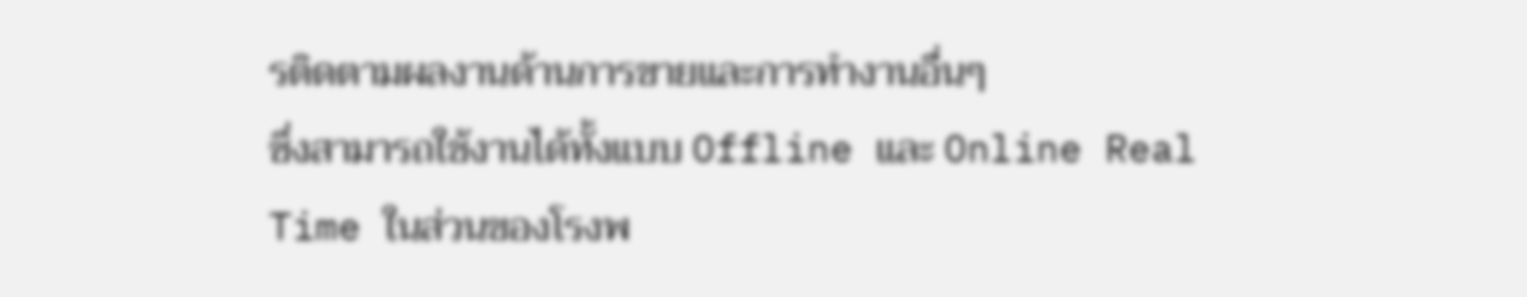รติดตามผลงานด้านการขายและการทำงานอื่นๆ
ซึ่งสามารถใช้งานได้ทั้งแบบ Offline และ Online Real
Time ในส่วนของโรงพ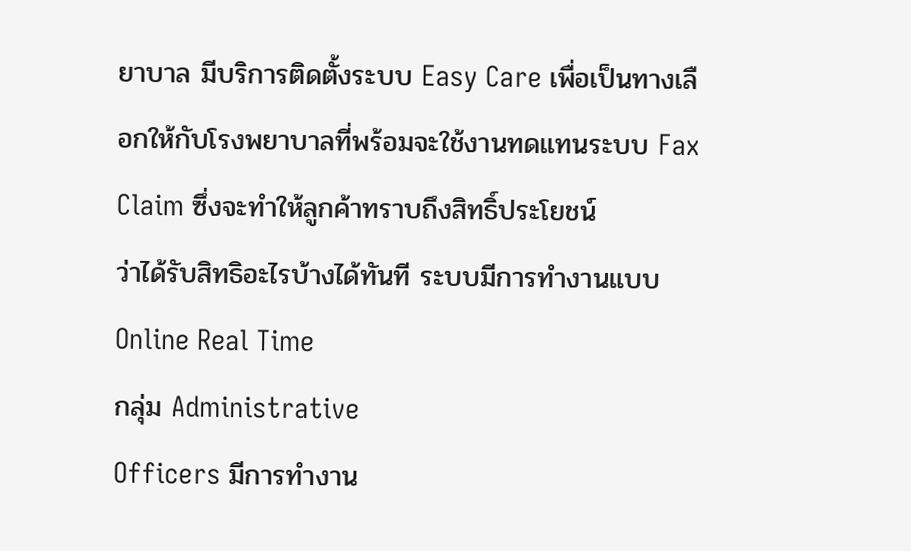ยาบาล มีบริการติดตั้งระบบ Easy Care เพื่อเป็นทางเลือกให้กับโรงพยาบาลที่พร้อมจะใช้งานทดแทนระบบ Fax
Claim ซึ่งจะทำให้ลูกค้าทราบถึงสิทธิ์ประโยชน์
ว่าได้รับสิทธิอะไรบ้างได้ทันที ระบบมีการทำงานแบบ Online Real Time
กลุ่ม Administrative
Officers มีการทำงาน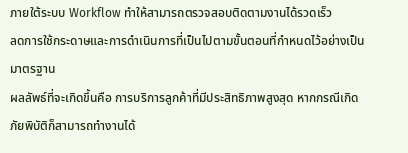ภายใต้ระบบ Workflow ทำให้สามารถตรวจสอบติดตามงานได้รวดเร็ว
ลดการใช้กระดาษและการดำเนินการที่เป็นไปตามขั้นตอนที่กำหนดไว้อย่างเป็นมาตรฐาน
ผลลัพธ์ที่จะเกิดขึ้นคือ การบริการลูกค้าที่มีประสิทธิภาพสูงสุด หากกรณีเกิดภัยพิบัติก็สามารถทำงานได้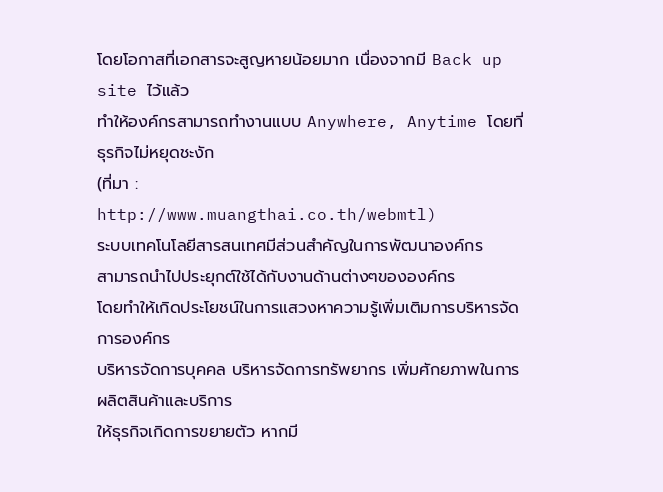โดยโอกาสที่เอกสารจะสูญหายน้อยมาก เนื่องจากมี Back up site ไว้แล้ว
ทำให้องค์กรสามารถทำงานแบบ Anywhere, Anytime โดยที่ธุรกิจไม่หยุดชะงัก
(ที่มา :
http://www.muangthai.co.th/webmtl)
ระบบเทคโนโลยีสารสนเทศมีส่วนสำคัญในการพัฒนาองค์กร
สามารถนำไปประยุกต์ใช้ได้กับงานด้านต่างๆขององค์กร
โดยทำให้เกิดประโยชน์ในการแสวงหาความรู้เพิ่มเติมการบริหารจัดการองค์กร
บริหารจัดการบุคคล บริหารจัดการทรัพยากร เพิ่มศักยภาพในการผลิตสินค้าและบริการ
ให้ธุรกิจเกิดการขยายตัว หากมี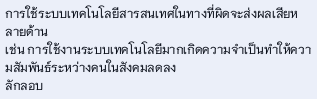การใช้ระบบเทคโนโลยีสารสนเทศในทางที่ผิดจะส่งผลเสียหลายด้าน
เช่น การใช้งานระบบเทคโนโลยีมากเกิดความจำเป็นทำให้ความสัมพันธ์ระหว่างคนในสังคมลดลง
ลักลอบ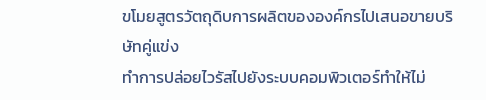ขโมยสูตรวัตถุดิบการผลิตขององค์กรไปเสนอขายบริษัทคู่แข่ง
ทำการปล่อยไวรัสไปยังระบบคอมพิวเตอร์ทำให้ไม่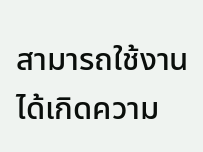สามารถใช้งานได้เกิดความ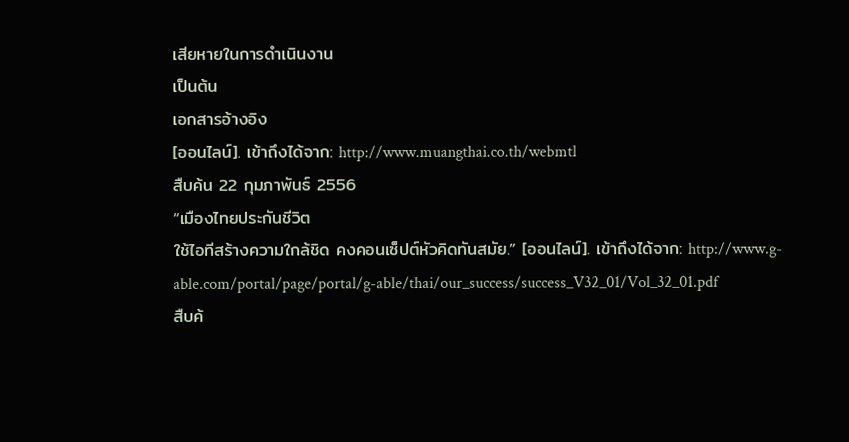เสียหายในการดำเนินงาน
เป็นต้น
เอกสารอ้างอิง
[ออนไลน์]. เข้าถึงได้จาก: http://www.muangthai.co.th/webmtl
สืบค้น 22 กุมภาพันธ์ 2556
“เมืองไทยประกันชีวิต
ใช้ไอทีสร้างความใกล้ชิด คงคอนเซ็ปต์หัวคิดทันสมัย.” [ออนไลน์]. เข้าถึงได้จาก: http://www.g-able.com/portal/page/portal/g-able/thai/our_success/success_V32_01/Vol_32_01.pdf
สืบค้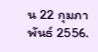น 22 กุมภาพันธ์ 2556.